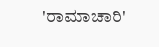'ರಾಮಾಚಾರಿ'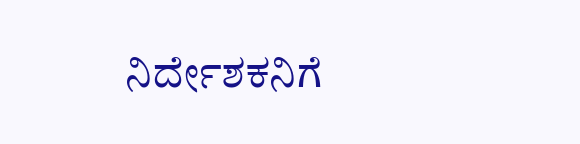ನಿರ್ದೇಶಕನಿಗೆ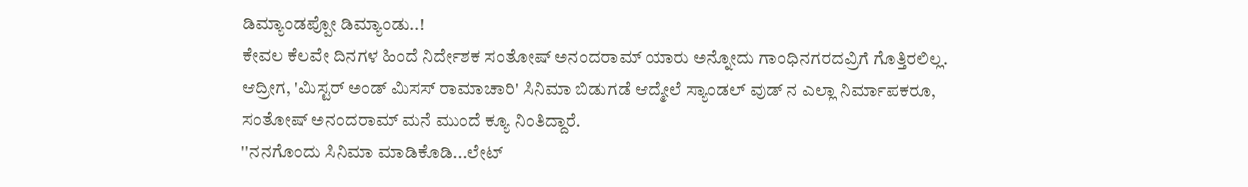ಡಿಮ್ಯಾಂಡಪ್ಪೋ ಡಿಮ್ಯಾಂಡು..!
ಕೇವಲ ಕೆಲವೇ ದಿನಗಳ ಹಿಂದೆ ನಿರ್ದೇಶಕ ಸಂತೋಷ್ ಅನಂದರಾಮ್ ಯಾರು ಅನ್ನೋದು ಗಾಂಧಿನಗರದವ್ರಿಗೆ ಗೊತ್ತಿರಲಿಲ್ಲ. ಆದ್ರೀಗ, 'ಮಿಸ್ಟರ್ ಅಂಡ್ ಮಿಸಸ್ ರಾಮಾಚಾರಿ' ಸಿನಿಮಾ ಬಿಡುಗಡೆ ಆದ್ಮೇಲೆ ಸ್ಯಾಂಡಲ್ ವುಡ್ ನ ಎಲ್ಲಾ ನಿರ್ಮಾಪಕರೂ, ಸಂತೋಷ್ ಅನಂದರಾಮ್ ಮನೆ ಮುಂದೆ ಕ್ಯೂ ನಿಂತಿದ್ದಾರೆ.
''ನನಗೊಂದು ಸಿನಿಮಾ ಮಾಡಿಕೊಡಿ...ಲೇಟ್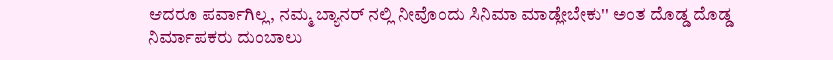ಆದರೂ ಪರ್ವಾಗಿಲ್ಲ, ನಮ್ಮ ಬ್ಯಾನರ್ ನಲ್ಲಿ ನೀವೊಂದು ಸಿನಿಮಾ ಮಾಡ್ಲೇಬೇಕು'' ಅಂತ ದೊಡ್ಡ ದೊಡ್ಡ ನಿರ್ಮಾಪಕರು ದುಂಬಾಲು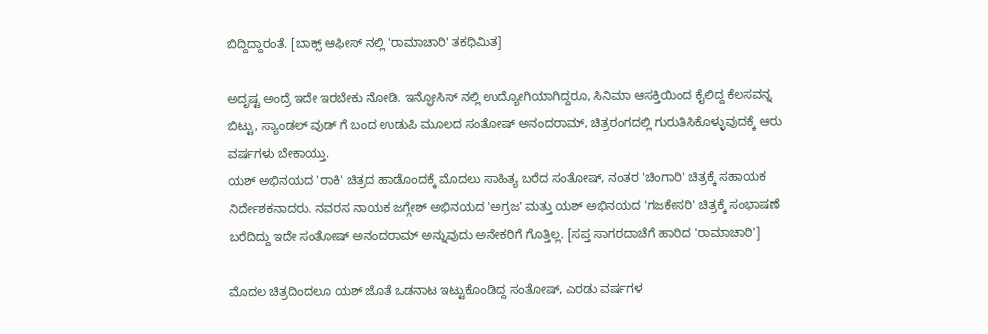ಬಿದ್ದಿದ್ದಾರಂತೆ. [ಬಾಕ್ಸ್ ಆಫೀಸ್ ನಲ್ಲಿ 'ರಾಮಾಚಾರಿ' ತಕಧಿಮಿತ]

ಅದೃಷ್ಟ ಅಂದ್ರೆ ಇದೇ ಇರಬೇಕು ನೋಡಿ. ಇನ್ಫೋಸಿಸ್ ನಲ್ಲಿ ಉದ್ಯೋಗಿಯಾಗಿದ್ದರೂ, ಸಿನಿಮಾ ಆಸಕ್ತಿಯಿಂದ ಕೈಲಿದ್ದ ಕೆಲಸವನ್ನ ಬಿಟ್ಟು, ಸ್ಯಾಂಡಲ್ ವುಡ್ ಗೆ ಬಂದ ಉಡುಪಿ ಮೂಲದ ಸಂತೋಷ್ ಅನಂದರಾಮ್, ಚಿತ್ರರಂಗದಲ್ಲಿ ಗುರುತಿಸಿಕೊಳ್ಳುವುದಕ್ಕೆ ಆರು ವರ್ಷಗಳು ಬೇಕಾಯ್ತು.
ಯಶ್ ಅಭಿನಯದ 'ರಾಕಿ' ಚಿತ್ರದ ಹಾಡೊಂದಕ್ಕೆ ಮೊದಲು ಸಾಹಿತ್ಯ ಬರೆದ ಸಂತೋಷ್, ನಂತರ 'ಚಿಂಗಾರಿ' ಚಿತ್ರಕ್ಕೆ ಸಹಾಯಕ ನಿರ್ದೇಶಕನಾದರು. ನವರಸ ನಾಯಕ ಜಗ್ಗೇಶ್ ಅಭಿನಯದ 'ಅಗ್ರಜ' ಮತ್ತು ಯಶ್ ಅಭಿನಯದ 'ಗಜಕೇಸರಿ' ಚಿತ್ರಕ್ಕೆ ಸಂಭಾಷಣೆ ಬರೆದಿದ್ದು ಇದೇ ಸಂತೋಷ್ ಅನಂದರಾಮ್ ಅನ್ನುವುದು ಅನೇಕರಿಗೆ ಗೊತ್ತಿಲ್ಲ. [ಸಪ್ತ ಸಾಗರದಾಚೆಗೆ ಹಾರಿದ 'ರಾಮಾಚಾರಿ']

ಮೊದಲ ಚಿತ್ರದಿಂದಲೂ ಯಶ್ ಜೊತೆ ಒಡನಾಟ ಇಟ್ಟುಕೊಂಡಿದ್ದ ಸಂತೋಷ್, ಎರಡು ವರ್ಷಗಳ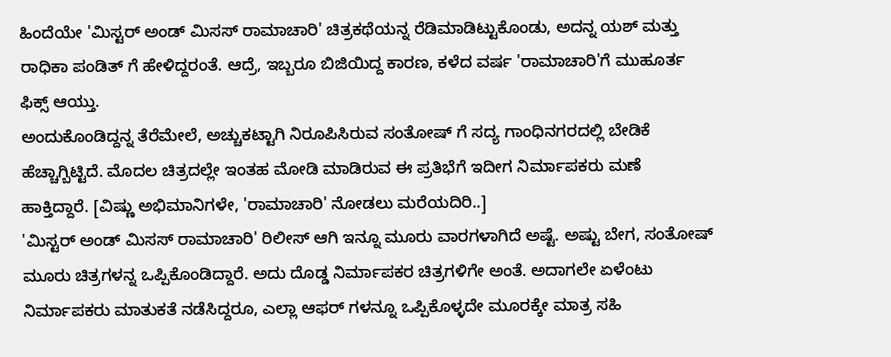ಹಿಂದೆಯೇ 'ಮಿಸ್ಟರ್ ಅಂಡ್ ಮಿಸಸ್ ರಾಮಾಚಾರಿ' ಚಿತ್ರಕಥೆಯನ್ನ ರೆಡಿಮಾಡಿಟ್ಟುಕೊಂಡು, ಅದನ್ನ ಯಶ್ ಮತ್ತು ರಾಧಿಕಾ ಪಂಡಿತ್ ಗೆ ಹೇಳಿದ್ದರಂತೆ. ಆದ್ರೆ, ಇಬ್ಬರೂ ಬಿಜಿಯಿದ್ದ ಕಾರಣ, ಕಳೆದ ವರ್ಷ 'ರಾಮಾಚಾರಿ'ಗೆ ಮುಹೂರ್ತ ಫಿಕ್ಸ್ ಆಯ್ತು.
ಅಂದುಕೊಂಡಿದ್ದನ್ನ ತೆರೆಮೇಲೆ, ಅಚ್ಚುಕಟ್ಟಾಗಿ ನಿರೂಪಿಸಿರುವ ಸಂತೋಷ್ ಗೆ ಸದ್ಯ ಗಾಂಧಿನಗರದಲ್ಲಿ ಬೇಡಿಕೆ ಹೆಚ್ಚಾಗ್ಬಿಟ್ಟಿದೆ. ಮೊದಲ ಚಿತ್ರದಲ್ಲೇ ಇಂತಹ ಮೋಡಿ ಮಾಡಿರುವ ಈ ಪ್ರತಿಭೆಗೆ ಇದೀಗ ನಿರ್ಮಾಪಕರು ಮಣೆ ಹಾಕ್ತಿದ್ದಾರೆ. [ವಿಷ್ಣು ಅಭಿಮಾನಿಗಳೇ, 'ರಾಮಾಚಾರಿ' ನೋಡಲು ಮರೆಯದಿರಿ..]
'ಮಿಸ್ಟರ್ ಅಂಡ್ ಮಿಸಸ್ ರಾಮಾಚಾರಿ' ರಿಲೀಸ್ ಆಗಿ ಇನ್ನೂ ಮೂರು ವಾರಗಳಾಗಿದೆ ಅಷ್ಟೆ. ಅಷ್ಟು ಬೇಗ, ಸಂತೋಷ್ ಮೂರು ಚಿತ್ರಗಳನ್ನ ಒಪ್ಪಿಕೊಂಡಿದ್ದಾರೆ. ಅದು ದೊಡ್ಡ ನಿರ್ಮಾಪಕರ ಚಿತ್ರಗಳಿಗೇ ಅಂತೆ. ಅದಾಗಲೇ ಏಳೆಂಟು ನಿರ್ಮಾಪಕರು ಮಾತುಕತೆ ನಡೆಸಿದ್ದರೂ, ಎಲ್ಲಾ ಆಫರ್ ಗಳನ್ನೂ ಒಪ್ಪಿಕೊಳ್ಳದೇ ಮೂರಕ್ಕೇ ಮಾತ್ರ ಸಹಿ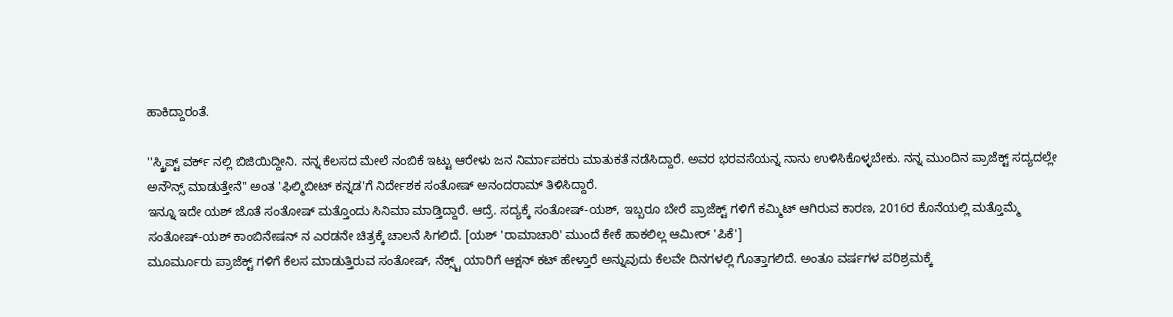ಹಾಕಿದ್ದಾರಂತೆ.

''ಸ್ಕ್ರಿಪ್ಟ್ ವರ್ಕ್ ನಲ್ಲಿ ಬಿಜಿಯಿದ್ದೀನಿ. ನನ್ನ ಕೆಲಸದ ಮೇಲೆ ನಂಬಿಕೆ ಇಟ್ಟು ಆರೇಳು ಜನ ನಿರ್ಮಾಪಕರು ಮಾತುಕತೆ ನಡೆಸಿದ್ದಾರೆ. ಅವರ ಭರವಸೆಯನ್ನ ನಾನು ಉಳಿಸಿಕೊಳ್ಳಬೇಕು. ನನ್ನ ಮುಂದಿನ ಪ್ರಾಜೆಕ್ಟ್ ಸದ್ಯದಲ್ಲೇ ಅನೌನ್ಸ್ ಮಾಡುತ್ತೇನೆ'' ಅಂತ 'ಫಿಲ್ಮಿಬೀಟ್ ಕನ್ನಡ'ಗೆ ನಿರ್ದೇಶಕ ಸಂತೋಷ್ ಅನಂದರಾಮ್ ತಿಳಿಸಿದ್ದಾರೆ.
ಇನ್ನೂ ಇದೇ ಯಶ್ ಜೊತೆ ಸಂತೋಷ್ ಮತ್ತೊಂದು ಸಿನಿಮಾ ಮಾಡ್ತಿದ್ದಾರೆ. ಆದ್ರೆ. ಸದ್ಯಕ್ಕೆ ಸಂತೋಷ್-ಯಶ್, ಇಬ್ಬರೂ ಬೇರೆ ಪ್ರಾಜೆಕ್ಟ್ ಗಳಿಗೆ ಕಮ್ಮಿಟ್ ಆಗಿರುವ ಕಾರಣ, 2016ರ ಕೊನೆಯಲ್ಲಿ ಮತ್ತೊಮ್ಮೆ ಸಂತೋಷ್-ಯಶ್ ಕಾಂಬಿನೇಷನ್ ನ ಎರಡನೇ ಚಿತ್ರಕ್ಕೆ ಚಾಲನೆ ಸಿಗಲಿದೆ. [ಯಶ್ 'ರಾಮಾಚಾರಿ' ಮುಂದೆ ಕೇಕೆ ಹಾಕಲಿಲ್ಲ ಆಮೀರ್ 'ಪಿಕೆ']
ಮೂರ್ಮೂರು ಪ್ರಾಜೆಕ್ಟ್ ಗಳಿಗೆ ಕೆಲಸ ಮಾಡುತ್ತಿರುವ ಸಂತೋಷ್, ನೆಕ್ಸ್ಟ್ ಯಾರಿಗೆ ಆಕ್ಷನ್ ಕಟ್ ಹೇಳ್ತಾರೆ ಅನ್ನುವುದು ಕೆಲವೇ ದಿನಗಳಲ್ಲಿ ಗೊತ್ತಾಗಲಿದೆ. ಅಂತೂ ವರ್ಷಗಳ ಪರಿಶ್ರಮಕ್ಕೆ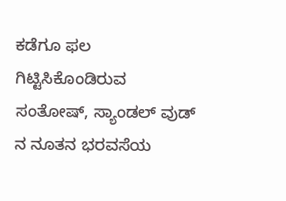ಕಡೆಗೂ ಫಲ ಗಿಟ್ಟಿಸಿಕೊಂಡಿರುವ ಸಂತೋಷ್, ಸ್ಯಾಂಡಲ್ ವುಡ್ ನ ನೂತನ ಭರವಸೆಯ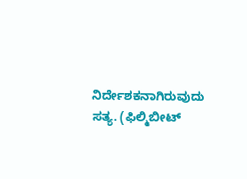ನಿರ್ದೇಶಕನಾಗಿರುವುದು ಸತ್ಯ. (ಫಿಲ್ಮಿಬೀಟ್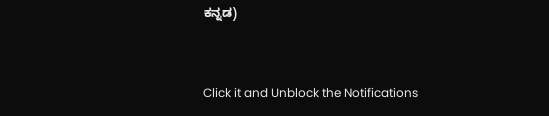ಕನ್ನಡ)


Click it and Unblock the Notifications